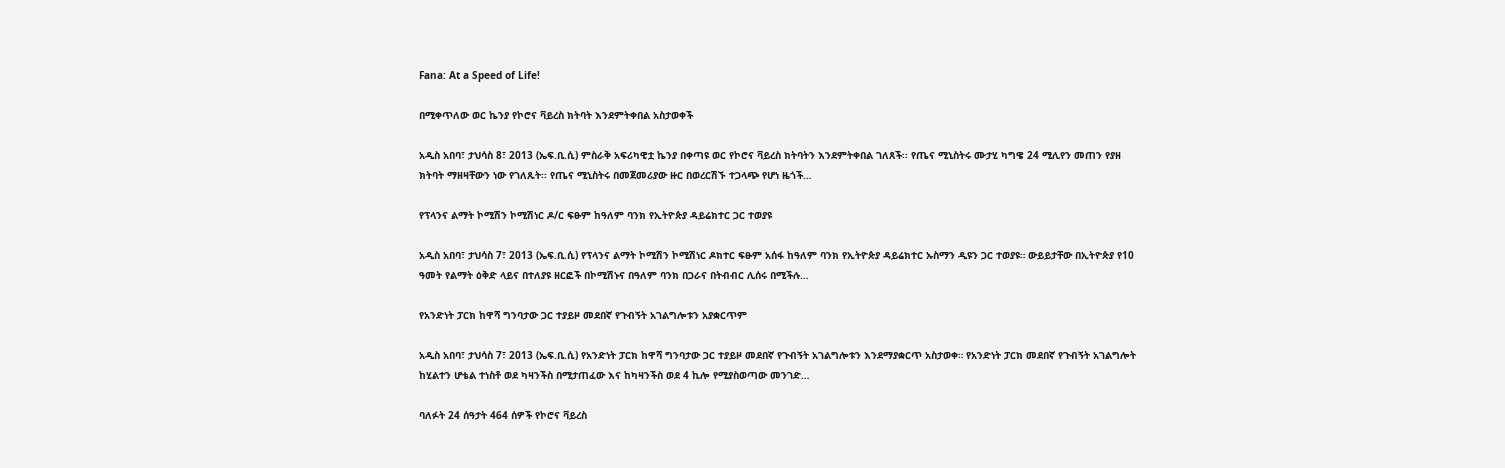Fana: At a Speed of Life!

በሚቀጥለው ወር ኬንያ የኮሮና ቫይረስ ክትባት እንደምትቀበል አስታወቀች

አዲስ አበባ፣ ታህሳስ 8፣ 2013 (ኤፍ.ቢ.ሲ) ምስራቅ አፍሪካዊቷ ኬንያ በቀጣዩ ወር የኮሮና ቫይረስ ክትባትን እንደምትቀበል ገለጸች፡፡ የጤና ሚኒስትሩ ሙታሂ ካግዌ 24 ሚሊየን መጠን የያዘ ክትባት ማዘዛቸውን ነው የገለጹት፡፡ የጤና ሚኒስትሩ በመጀመሪያው ዙር በወረርሽኙ ተጋላጭ የሆነ ዜጎች…

የፕላንና ልማት ኮሚሽን ኮሚሽነር ዶ/ር ፍፁም ከዓለም ባንክ የኢትዮጵያ ዳይሬክተር ጋር ተወያዩ

አዲስ አበባ፣ ታህሳስ 7፣ 2013 (ኤፍ.ቢ.ሲ) የፕላንና ልማት ኮሚሽን ኮሚሽነር ዶክተር ፍፁም አሰፋ ከዓለም ባንክ የኢትዮጵያ ዳይሬክተር ኡስማን ዲዩን ጋር ተወያዩ። ውይይታቸው በኢትዮጵያ የ10 ዓመት የልማት ዕቅድ ላይና በተለያዩ ዘርፎች በኮሚሽኑና በዓለም ባንክ በጋራና በትብብር ሊሰሩ በሚችሉ…

የአንድነት ፓርክ ከዋሻ ግንባታው ጋር ተያይዞ መደበኛ የጉብኝት አገልግሎቱን አያቋርጥም

አዲስ አበባ፣ ታህሳስ 7፣ 2013 (ኤፍ.ቢ.ሲ) የአንድነት ፓርክ ከዋሻ ግንባታው ጋር ተያይዞ መደበኛ የጉብኝት አገልግሎቱን እንደማያቋርጥ አስታወቀ። የአንድነት ፓርክ መደበኛ የጉብኝት አገልግሎት ከሂልተን ሆቴል ተነስቶ ወደ ካዛንችስ በሚታጠፈው እና ከካዛንችስ ወደ 4 ኪሎ የሚያስወጣው መንገድ…

ባለፉት 24 ሰዓታት 464 ሰዎች የኮሮና ቫይረስ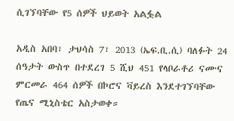ሲገኘባቸው የ5 ሰዎች ህይወት አልፏል

አዲስ አበባ፣ ታህሳስ 7፣ 2013 (ኤፍ.ቢ.ሲ) ባለፉት 24 ሰዓታት ውስጥ በተደረገ 5 ሺህ 451 የላቦራቶሪ ናሙና ምርመራ 464 ሰዎች በኮሮና ቫይረስ እንደተገኘባቸው የጤና ሚኒስቴር አስታወቀ።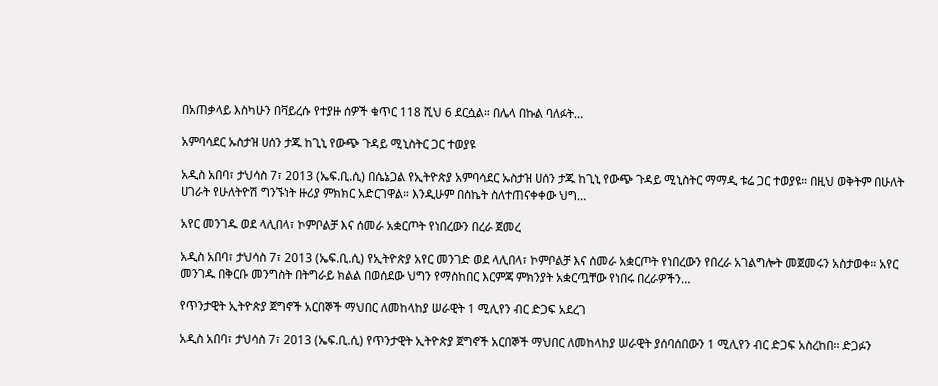በአጠቃላይ እስካሁን በቫይረሱ የተያዙ ሰዎች ቁጥር 118 ሺህ 6 ደርሷል። በሌላ በኩል ባለፉት…

አምባሳደር ኡስታዝ ሀሰን ታጁ ከጊኒ የውጭ ጉዳይ ሚኒስትር ጋር ተወያዩ

አዲስ አበባ፣ ታህሳስ 7፣ 2013 (ኤፍ.ቢ.ሲ) በሴኔጋል የኢትዮጵያ አምባሳደር ኡስታዝ ሀሰን ታጁ ከጊኒ የውጭ ጉዳይ ሚኒስትር ማማዲ ቱሬ ጋር ተወያዩ። በዚህ ወቅትም በሁለት ሀገራት የሁለትዮሽ ግንኙነት ዙሪያ ምክክር አድርገዋል። እንዲሁም በስኬት ስለተጠናቀቀው ህግ…

አየር መንገዱ ወደ ላሊበላ፣ ኮምቦልቻ እና ሰመራ አቋርጦት የነበረውን በረራ ጀመረ

አዲስ አበባ፣ ታህሳስ 7፣ 2013 (ኤፍ.ቢ.ሲ) የኢትዮጵያ አየር መንገድ ወደ ላሊበላ፣ ኮምቦልቻ እና ሰመራ አቋርጦት የነበረውን የበረራ አገልግሎት መጀመሩን አስታወቀ። አየር መንገዱ በቅርቡ መንግስት በትግራይ ክልል በወሰደው ህግን የማስከበር እርምጃ ምክንያት አቋርጧቸው የነበሩ በረራዎችን…

የጥንታዊት ኢትዮጵያ ጀግኖች አርበኞች ማህበር ለመከላከያ ሠራዊት 1 ሚሊየን ብር ድጋፍ አደረገ

አዲስ አበባ፣ ታህሳስ 7፣ 2013 (ኤፍ.ቢ.ሲ) የጥንታዊት ኢትዮጵያ ጀግኖች አርበኞች ማህበር ለመከላከያ ሠራዊት ያሰባሰበውን 1 ሚሊየን ብር ድጋፍ አስረከበ፡፡ ድጋፉን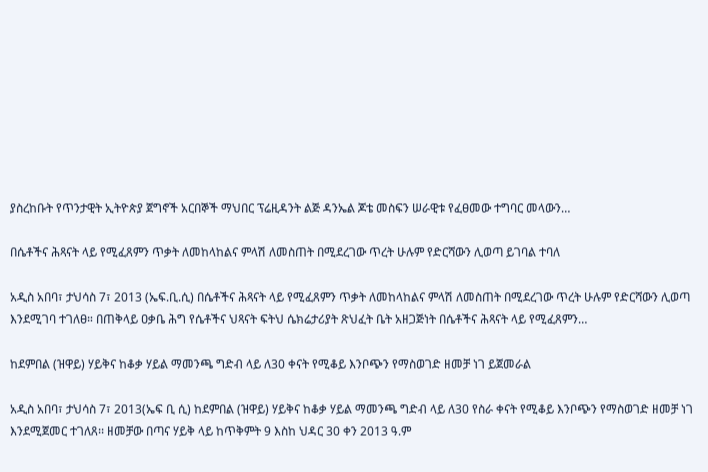ያስረከቡት የጥንታዊት ኢትዮጵያ ጀግኖች አርበኞች ማህበር ፕሬዚዳንት ልጅ ዳንኤል ጆቴ መስፍን ሠራዊቱ የፈፀመው ተግባር መላውን…

በሴቶችና ሕጻናት ላይ የሚፈጸምን ጥቃት ለመከላከልና ምላሽ ለመስጠት በሚደረገው ጥረት ሁሉም የድርሻውን ሊወጣ ይገባል ተባለ

አዲስ አበባ፣ ታህሳስ 7፣ 2013 (ኤፍ.ቢ.ሲ) በሴቶችና ሕጻናት ላይ የሚፈጸምን ጥቃት ለመከላከልና ምላሽ ለመስጠት በሚደረገው ጥረት ሁሉም የድርሻውን ሊወጣ እንደሚገባ ተገለፀ። በጠቅላይ ዐቃቤ ሕግ የሴቶችና ህጻናት ፍትህ ሴክሬታሪያት ጽህፈት ቤት አዘጋጅነት በሴቶችና ሕጻናት ላይ የሚፈጸምን…

ከደምበል (ዝዋይ) ሃይቅና ከቆቃ ሃይል ማመንጫ ግድብ ላይ ለ30 ቀናት የሚቆይ እንቦጭን የማስወገድ ዘመቻ ነገ ይጀመራል

አዲስ አበባ፣ ታህሳስ 7፣ 2013(ኤፍ ቢ ሲ) ከደምበል (ዝዋይ) ሃይቅና ከቆቃ ሃይል ማመንጫ ግድብ ላይ ለ30 የስራ ቀናት የሚቆይ እንቦጭን የማስወገድ ዘመቻ ነገ እንደሚጀመር ተገለጸ፡፡ ዘመቻው በጣና ሃይቅ ላይ ከጥቅምት 9 እስከ ህዳር 30 ቀን 2013 ዓ.ም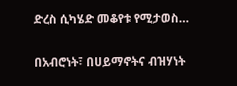ድረስ ሲካሄድ መቆየቱ የሚታወስ…

በአብሮነት፣ በሀይማኖትና ብዝሃነት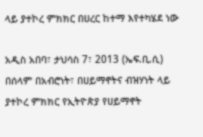ላይ ያተኮረ ምክክር በሀረር ከተማ እየተካሄደ ነው

አዲስ አበባ፣ ታህሳስ 7፣ 2013 (ኤፍ.ቢ.ሲ) በሰላም በአብሮነት፣ በሀይማኖትና ብዝሃነት ላይ ያተኮረ ምክክር የኢትዮጵያ የሀይማኖት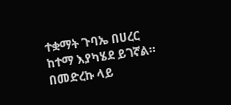ተቋማት ጉባኤ በሀረር ከተማ እያካሄደ ይገኛል። በመድረኩ ላይ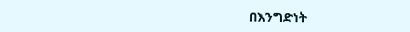በእንግድነት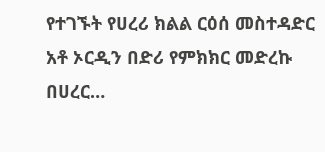የተገኙት የሀረሪ ክልል ርዕሰ መስተዳድር አቶ ኦርዲን በድሪ የምክክር መድረኩ በሀረር…